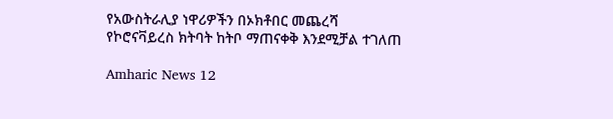የአውስትራሊያ ነዋሪዎችን በኦክቶበር መጨረሻ የኮሮናቫይረስ ክትባት ከትቦ ማጠናቀቅ እንደሚቻል ተገለጠ

Amharic News 12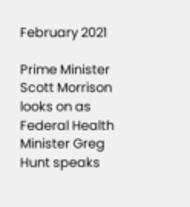February 2021

Prime Minister Scott Morrison looks on as Federal Health Minister Greg Hunt speaks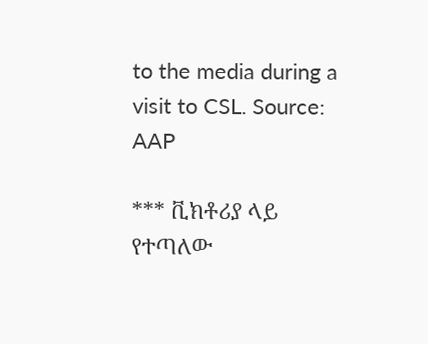to the media during a visit to CSL. Source: AAP

*** ቪክቶሪያ ላይ የተጣለው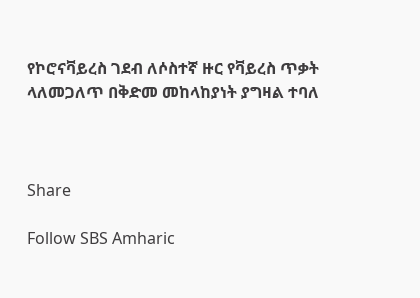የኮሮናቫይረስ ገደብ ለሶስተኛ ዙር የቫይረስ ጥቃት ላለመጋለጥ በቅድመ መከላከያነት ያግዛል ተባለ



Share

Follow SBS Amharic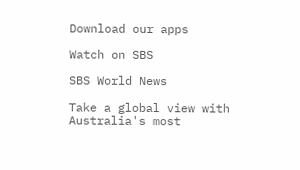Download our apps

Watch on SBS

SBS World News

Take a global view with Australia's most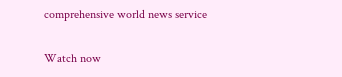comprehensive world news service

Watch now